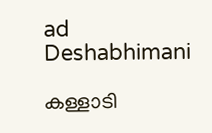ad
Deshabhimani

കള്ളാടി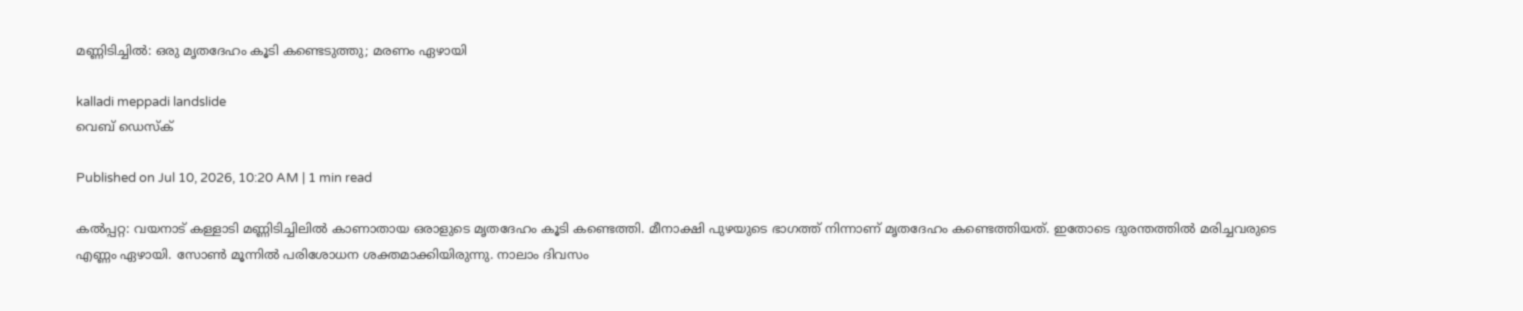മണ്ണിടിച്ചിൽ: ഒരു മൃതദേഹം കൂടി കണ്ടെടുത്തു; മരണം ഏഴായി

kalladi meppadi landslide
വെബ് ഡെസ്ക്

Published on Jul 10, 2026, 10:20 AM | 1 min read

കൽപ്പറ്റ: വയനാട് കള്ളാടി മണ്ണിടിച്ചിലിൽ കാണാതായ ഒരാളുടെ മൃതദേഹം കൂടി കണ്ടെത്തി. മീനാക്ഷി പുഴയുടെ ഭാഗത്ത് നിന്നാണ് മൃതദേഹം കണ്ടെത്തിയത്. ഇതോടെ ദുരന്തത്തിൽ മരിച്ചവരുടെ എണ്ണം ഏഴായി. സോൺ മൂന്നിൽ പരിശോധന ശക്തമാക്കിയിരുന്നു. നാലാം ദിവസം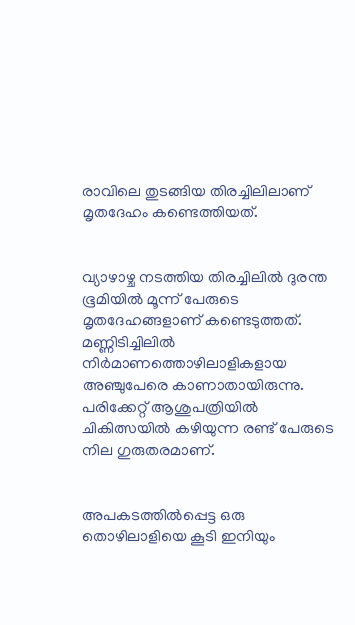രാവിലെ തുടങ്ങിയ തിരച്ചിലിലാണ് മൃതദേഹം കണ്ടെത്തിയത്.


വ്യാഴാഴ്ച നടത്തിയ തിരച്ചിലിൽ ദുരന്ത ഭൂമിയിൽ മൂന്ന് പേരുടെ മൃതദേഹങ്ങളാണ് കണ്ടെടുത്തത്. മണ്ണിടിച്ചിലിൽ നിർമാണത്തൊഴിലാളികളായ അഞ്ചുപേരെ കാണാതായിരുന്നു. പരിക്കേറ്റ് ആശുപത്രിയിൽ ചികിത്സയിൽ കഴിയുന്ന രണ്ട് പേരുടെ നില ഗുരുതരമാണ്.


അപകടത്തിൽപ്പെട്ട ഒരു തൊഴിലാളിയെ കൂടി ഇനിയും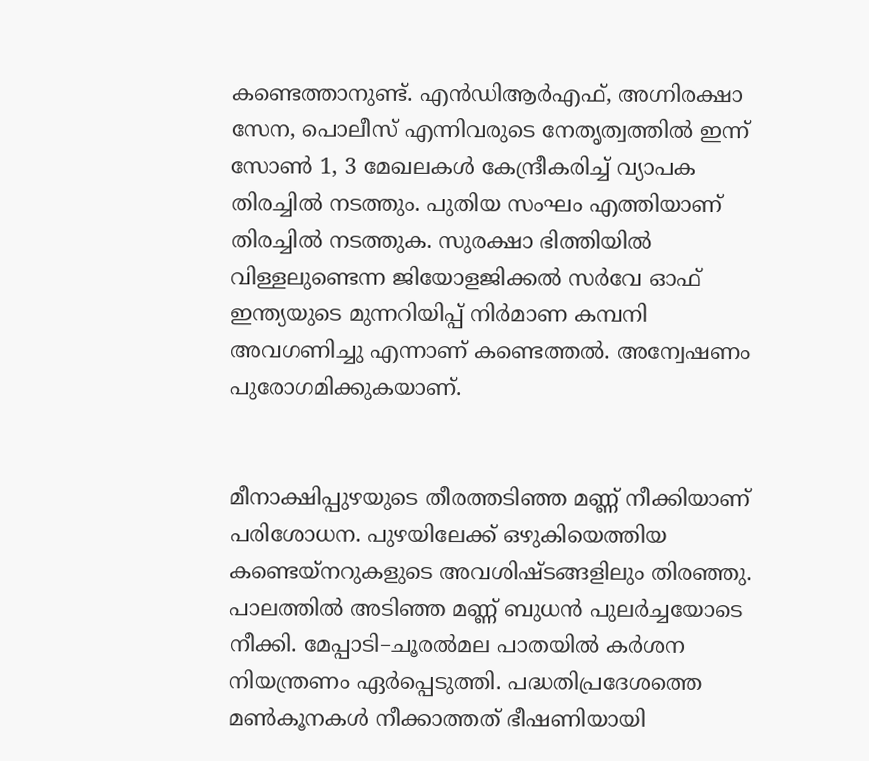കണ്ടെത്താനുണ്ട്. എൻഡിആർഎഫ്, അഗ്നിരക്ഷാ സേന, പൊലീസ് എന്നിവരുടെ നേതൃത്വത്തിൽ ഇന്ന് സോൺ 1, 3 മേഖലകൾ കേന്ദ്രീകരിച്ച് വ്യാപക തിരച്ചിൽ നടത്തും. പുതിയ സംഘം എത്തിയാണ് തിരച്ചിൽ നടത്തുക. സുരക്ഷാ ഭിത്തിയിൽ വിള്ളലുണ്ടെന്ന ജിയോളജിക്കൽ സർവേ ഓഫ് ഇന്ത്യയുടെ മുന്നറിയിപ്പ് നിർമാണ കമ്പനി അവഗണിച്ചു എന്നാണ് കണ്ടെത്തൽ. അന്വേഷണം പുരോ‌ഗമിക്കുകയാണ്.


മീനാക്ഷിപ്പുഴയുടെ തീരത്തടിഞ്ഞ മണ്ണ്‌ നീക്കിയാണ്‌ പരിശോധന. പുഴയിലേക്ക്‌ ഒഴുകിയെത്തിയ കണ്ടെയ്‌നറുകളുടെ അവശിഷ്‌ടങ്ങളിലും തിരഞ്ഞു. പാലത്തിൽ അടിഞ്ഞ മണ്ണ്‌ ബുധൻ പുലർച്ചയോടെ നീക്കി. മേപ്പാടി–ചൂരൽമല പാതയിൽ കർശന നിയന്ത്രണം ഏർപ്പെടുത്തി. പദ്ധതിപ്രദേശത്തെ മൺകൂനകൾ നീക്കാത്തത്‌ ഭീഷണിയായി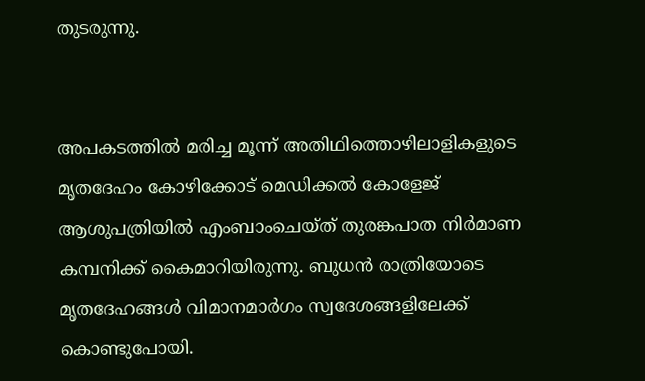തുടരുന്നു.


അപകടത്തിൽ മരിച്ച മൂന്ന് അതിഥിത്തൊഴിലാളികളുടെ മൃതദേഹം കോഴിക്കോട്‌ മെഡിക്കൽ കോളേജ്‌ ആശുപത്രിയിൽ എംബാംചെയ്‌ത് തുരങ്കപാത നിർമാണ കമ്പനിക്ക്‌ കൈമാറിയിരുന്നു. ബുധൻ രാത്രിയോടെ മൃതദേഹങ്ങൾ വിമാനമാർഗം സ്വദേശങ്ങളിലേക്ക് കൊണ്ടുപോയി.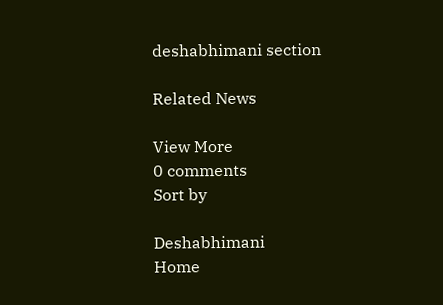deshabhimani section

Related News

View More
0 comments
Sort by

Deshabhimani
Home